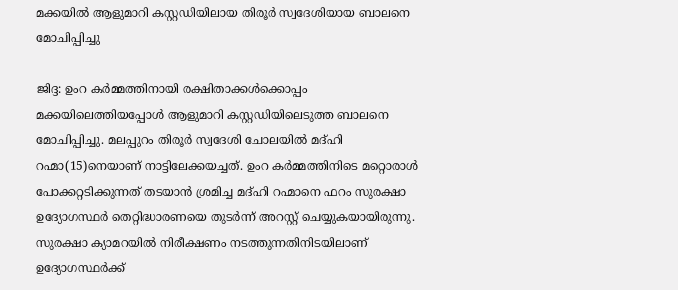മക്കയില്‍ ആളുമാറി കസ്റ്റഡിയിലായ തിരൂര്‍ സ്വദേശിയായ ബാലനെ മോചിപ്പിച്ചു

ജിദ്ദ: ഉംറ കര്‍മ്മത്തിനായി രക്ഷിതാക്കള്‍ക്കൊപ്പം മക്കയിലെത്തിയപ്പോള്‍ ആളുമാറി കസ്റ്റഡിയിലെടുത്ത ബാലനെ മോചിപ്പിച്ചു. മലപ്പുറം തിരൂര്‍ സ്വദേശി ചോലയില്‍ മദ്ഹി റഹ്മാ(15)നെയാണ് നാട്ടിലേക്കയച്ചത്. ഉംറ കര്‍മ്മത്തിനിടെ മറ്റൊരാള്‍ പോക്കറ്റടിക്കുന്നത് തടയാന്‍ ശ്രമിച്ച മദ്ഹി റഹ്മാനെ ഫറം സുരക്ഷാ ഉദ്യോഗസ്ഥര്‍ തെറ്റിദ്ധാരണയെ തുടര്‍ന്ന് അറസ്റ്റ് ചെയ്യുകയായിരുന്നു. സുരക്ഷാ ക്യാമറയില്‍ നിരീക്ഷണം നടത്തുന്നതിനിടയിലാണ് ഉദ്യോഗസ്ഥര്‍ക്ക്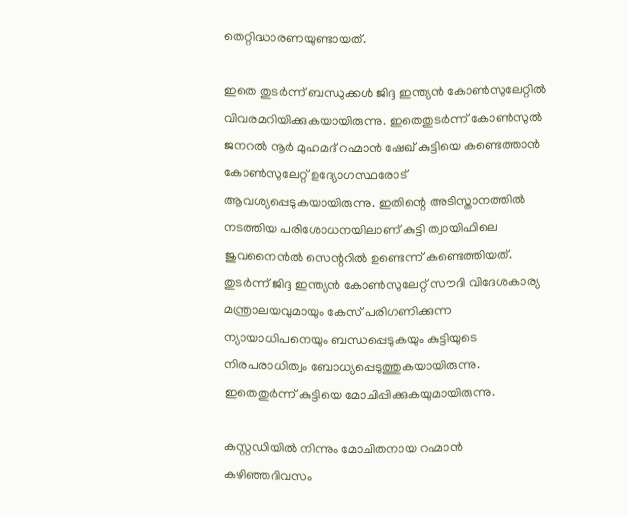തെറ്റിദ്ധാരണയുണ്ടായത്.

ഇതെ തുടര്‍ന്ന് ബന്ധുക്കള്‍ ജിദ്ദ ഇന്ത്യന്‍ കോണ്‍സുലേറ്റില്‍ വിവരമറിയിക്കുകയായിരുന്നു. ഇതെതുടര്‍ന്ന് കോണ്‍സുല്‍ ജനറല്‍ നൂര്‍ മുഹമദ് റഹ്മാന്‍ ഷേഖ് കുട്ടിയെ കണ്ടെത്താന്‍ കോണ്‍സുലേറ്റ് ഉദ്യോഗസ്ഥരോട് ആവശ്യപ്പെടുകയായിരുന്നു. ഇതിന്റെ അടിസ്താനത്തില്‍ നടത്തിയ പരിശോധനയിലാണ് കുട്ടി ത്വായിഫിലെ ജുവനൈന്‍ല്‍ സെന്ററില്‍ ഉണ്ടെന്ന് കണ്ടെത്തിയത്. തുടര്‍ന്ന് ജിദ്ദ ഇന്ത്യന്‍ കോണ്‍സുലേറ്റ് സൗദി വിദേശകാര്യ മന്ത്രാലയവുമായും കേസ് പരിഗണിക്കുന്ന ന്യായാധിപനെയും ബന്ധപ്പെടുകയും കുട്ടിയുടെ നിരപരാധിത്വം ബോധ്യപ്പെടുത്തുകയായിരുന്നു. ഇതെതുര്‍ന്ന് കുട്ടിയെ മോചിപ്പിക്കുകയുമായിരുന്നു.

കസ്റ്റഡിയില്‍ നിന്നും മോചിതനായ റഹ്മാന്‍ കഴിഞ്ഞദിവസം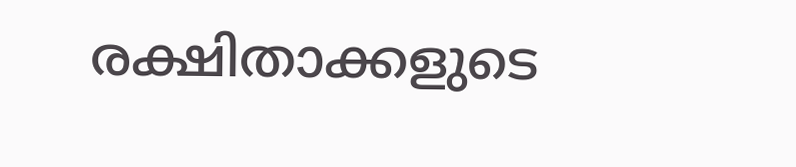രക്ഷിതാക്കളുടെ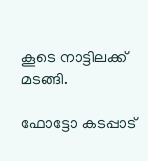കൂടെ നാട്ടിലക്ക് മടങ്ങി.

ഫോട്ടോ കടപ്പാട്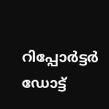റിപ്പോര്‍ട്ടര്‍ ഡോട്ട്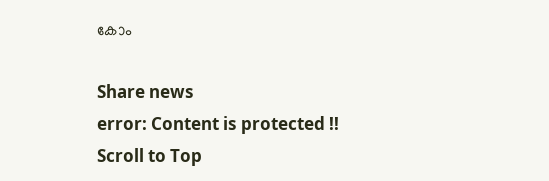കോം

Share news
error: Content is protected !!
Scroll to Top